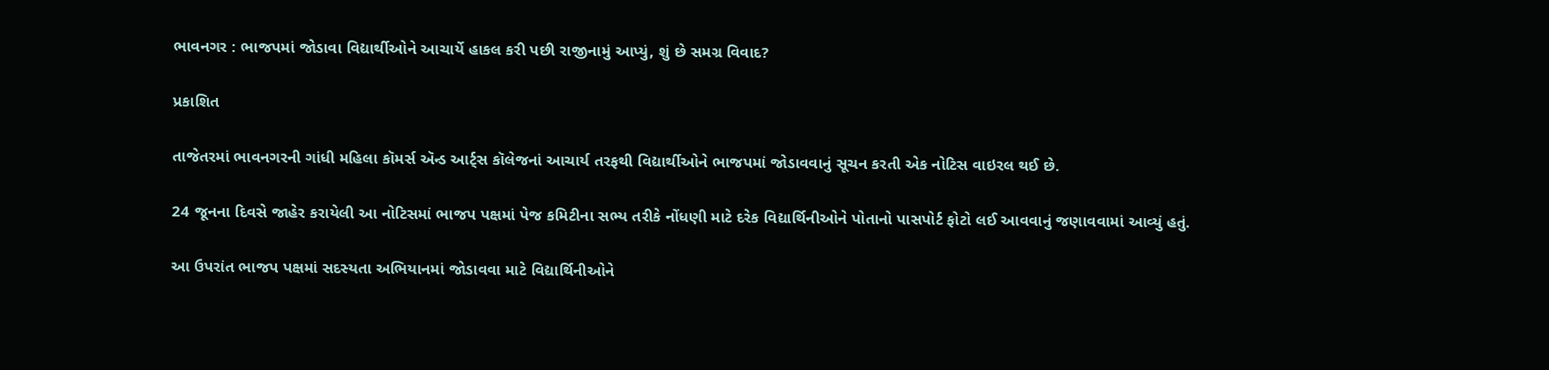ભાવનગર : ભાજપમાં જોડાવા વિદ્યાર્થીઓને આચાર્યે હાકલ કરી પછી રાજીનામું આપ્યું, શું છે સમગ્ર વિવાદ?

પ્રકાશિત

તાજેતરમાં ભાવનગરની ગાંધી મહિલા કૉમર્સ ઍન્ડ આર્ટ્સ કૉલેજનાં આચાર્ય તરફથી વિદ્યાર્થીઓને ભાજપમાં જોડાવવાનું સૂચન કરતી એક નોટિસ વાઇરલ થઈ છે.

24 જૂનના દિવસે જાહેર કરાયેલી આ નોટિસમાં ભાજપ પક્ષમાં પેજ કમિટીના સભ્ય તરીકે નોંધણી માટે દરેક વિદ્યાર્થિનીઓને પોતાનો પાસપોર્ટ ફોટો લઈ આવવાનું જણાવવામાં આવ્યું હતું.

આ ઉપરાંત ભાજપ પક્ષમાં સદસ્યતા અભિયાનમાં જોડાવવા માટે વિદ્યાર્થિનીઓને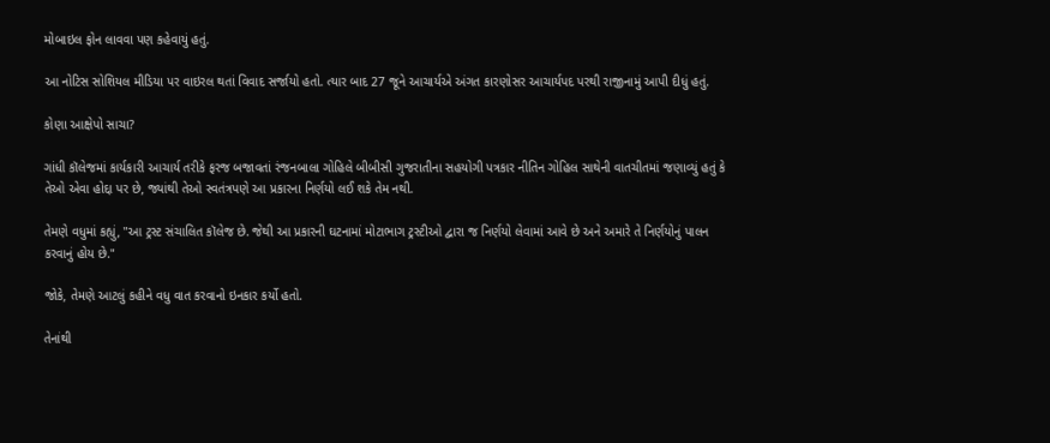મોબાઇલ ફોન લાવવા પણ કહેવાયું હતું.

આ નોટિસ સોશિયલ મીડિયા પર વાઇરલ થતાં વિવાદ સર્જાયો હતો. ત્યાર બાદ 27 જૂને આચાર્યએ અંગત કારણોસર આચાર્યપદ પરથી રાજીનામું આપી દીધું હતું.

કોણા આક્ષેપો સાચા?

ગાંધી કૉલેજમાં કાર્યકારી આચાર્ય તરીકે ફરજ બજાવતાં રંજનબાલા ગોહિલે બીબીસી ગુજરાતીના સહયોગી પત્રકાર નીતિન ગોહિલ સાથેની વાતચીતમાં જણાવ્યું હતું કે તેઓ એવા હોદ્દા પર છે, જ્યાંથી તેઓ સ્વતંત્રપણે આ પ્રકારના નિર્ણયો લઈ શકે તેમ નથી.

તેમણે વધુમાં કહ્યું, "આ ટ્રસ્ટ સંચાલિત કૉલેજ છે. જેથી આ પ્રકારની ઘટનામાં મોટાભાગ ટ્રસ્ટીઓ દ્વારા જ નિર્ણયો લેવામાં આવે છે અને અમારે તે નિર્ણયોનું પાલન કરવાનું હોય છે."

જોકે, તેમણે આટલું કહીને વધુ વાત કરવાનો ઇનકાર કર્યો હતો.

તેનાંથી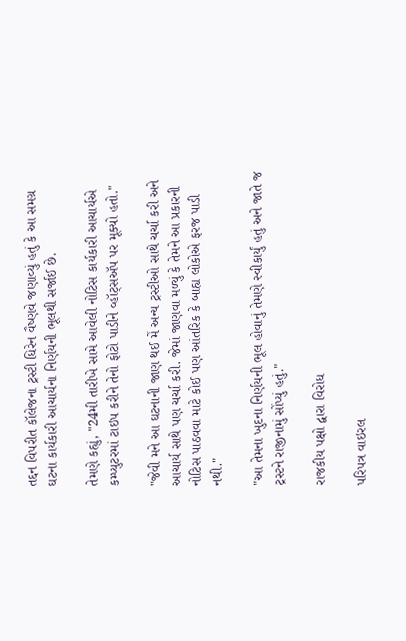તદ્દન વિપરીત કૉલેજના ટ્રસ્ટી ધિરેન વૈષ્ણવે જણાવ્યું હતું કે આ સમગ્ર ઘટના કાર્યકારી આચાર્યના નિર્ણયની ભૂલથી સર્જાઈ છે.

તેમણે કહ્યું, "24મી તારીખે સામે આવેલી નોટિસ કાર્યકારી આચાર્યએ કમ્પ્યુટરમાં ટાઇપ કરીને તેનો ફોટો પાડીને વ્હૉટ્સઍપ પર મૂક્યો હતો."

"જેવી મને આ ઘટનાની જાણ થઈ મેં અન્ય ટ્રસ્ટીઓ સાથે ચર્ચા કરી અને આચાર્ય સાથે પણ ચર્ચા કરી. જેમાં જાણવા મળ્યું કે તેમને આ પ્રકારની નોટિસ પાઠવવા માટે કોઈ પણ આંતરિક કે બાહ્ય લોકોએ ફરજ પાડી નથી."

"આ તેમના ખુદના નિર્ણયની ભૂલ હોવાનું તેમણે સ્વીકાર્યું હતું અને જાતે જ ટ્રસ્ટને રાજીનામું સોંપ્યું હતું."

રાજકીય પક્ષો દ્વારા વિરોધ

પરિપત્ર વાઇરલ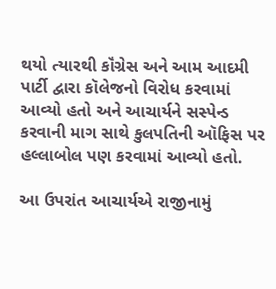થયો ત્યારથી કૉંગ્રેસ અને આમ આદમી પાર્ટી દ્વારા કૉલેજનો વિરોધ કરવામાં આવ્યો હતો અને આચાર્યને સસ્પેન્ડ કરવાની માગ સાથે કુલપતિની ઑફિસ પર હલ્લાબોલ પણ કરવામાં આવ્યો હતો.

આ ઉપરાંત આચાર્યએ રાજીનામું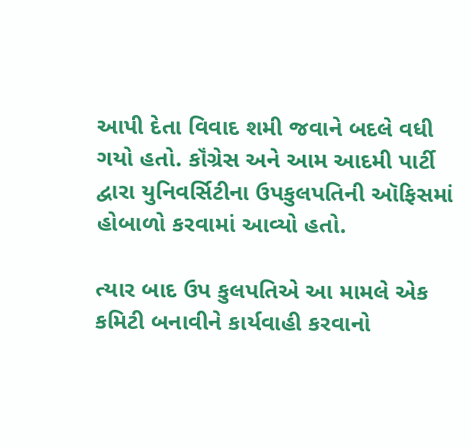આપી દેતા વિવાદ શમી જવાને બદલે વધી ગયો હતો. કૉંગ્રેસ અને આમ આદમી પાર્ટી દ્વારા યુનિવર્સિટીના ઉપકુલપતિની ઑફિસમાં હોબાળો કરવામાં આવ્યો હતો.

ત્યાર બાદ ઉપ કુલપતિએ આ મામલે એક કમિટી બનાવીને કાર્યવાહી કરવાનો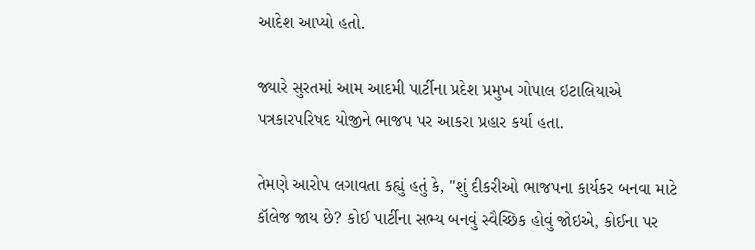આદેશ આપ્યો હતો.

જ્યારે સુરતમાં આમ આદમી પાર્ટીના પ્રદેશ પ્રમુખ ગોપાલ ઇટાલિયાએ પત્રકારપરિષદ યોજીને ભાજપ પર આકરા પ્રહાર કર્યા હતા.

તેમણે આરોપ લગાવતા કહ્યું હતું કે, "શું દીકરીઓ ભાજપના કાર્યકર બનવા માટે કૉલેજ જાય છે? કોઈ પાર્ટીના સભ્ય બનવું સ્વૈચ્છિક હોવું જોઇએ, કોઈના પર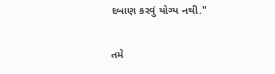દબાણ કરવું યોગ્ય નથી."

તમે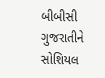બીબીસી ગુજરાતીને સોશિયલ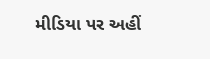મીડિયા પર અહીં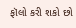ફૉલો કરી શકો છો